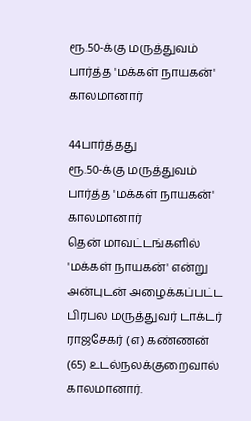ரூ.50-க்கு மருத்துவம் பார்த்த 'மக்கள் நாயகன்' காலமானார்

44பார்த்தது
ரூ.50-க்கு மருத்துவம் பார்த்த 'மக்கள் நாயகன்' காலமானார்
தென் மாவட்டங்களில் 'மக்கள் நாயகன்' என்று அன்புடன் அழைக்கப்பட்ட பிரபல மருத்துவர் டாக்டர் ராஜசேகர் (எ) கண்ணன் (65) உடல்நலக்குறைவால் காலமானார்.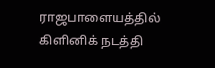ராஜபாளையத்தில் கிளினிக் நடத்தி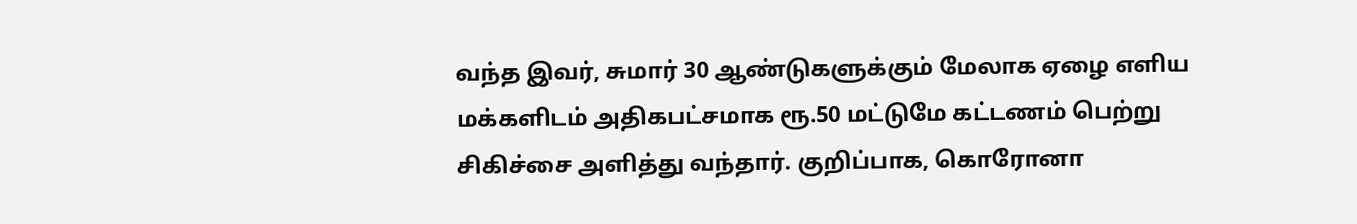வந்த இவர், சுமார் 30 ஆண்டுகளுக்கும் மேலாக ஏழை எளிய மக்களிடம் அதிகபட்சமாக ரூ.50 மட்டுமே கட்டணம் பெற்று சிகிச்சை அளித்து வந்தார். குறிப்பாக, கொரோனா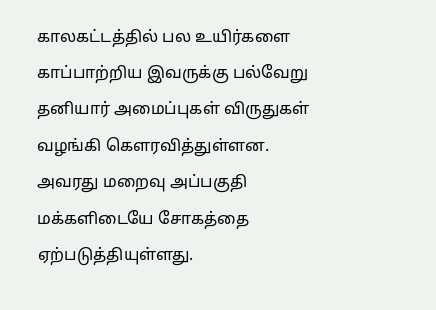காலகட்டத்தில் பல உயிர்களை காப்பாற்றிய இவருக்கு பல்வேறு தனியார் அமைப்புகள் விருதுகள் வழங்கி கௌரவித்துள்ளன. அவரது மறைவு அப்பகுதி மக்களிடையே சோகத்தை ஏற்படுத்தியுள்ளது.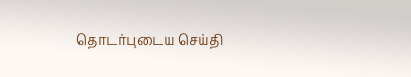தொடர்புடைய செய்தி